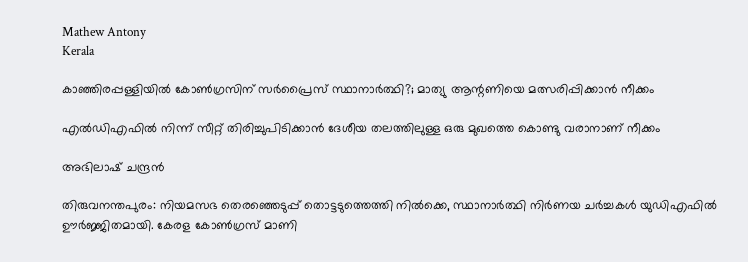Mathew Antony
Kerala

കാഞ്ഞിരപ്പള്ളിയില്‍ കോണ്‍ഗ്രസിന് സര്‍പ്രൈസ് സ്ഥാനാര്‍ത്ഥി?; മാത്യു ആന്റണിയെ മത്സരിപ്പിക്കാന്‍ നീക്കം

എല്‍ഡിഎഫില്‍ നിന്ന് സീറ്റ് തിരിച്ചുപിടിക്കാന്‍ ദേശീയ തലത്തിലുള്ള ഒരു മുഖത്തെ കൊണ്ടു വരാനാണ് നീക്കം

അഭിലാഷ് ചന്ദ്രന്‍

തിരുവനന്തപുരം: നിയമസഭ തെരഞ്ഞെടുപ്പ് തൊട്ടടുത്തെത്തി നില്‍ക്കെ, സ്ഥാനാര്‍ത്ഥി നിര്‍ണയ ചര്‍ച്ചകള്‍ യുഡിഎഫില്‍ ഊര്‍ജ്ജിതമായി. കേരള കോണ്‍ഗ്രസ് മാണി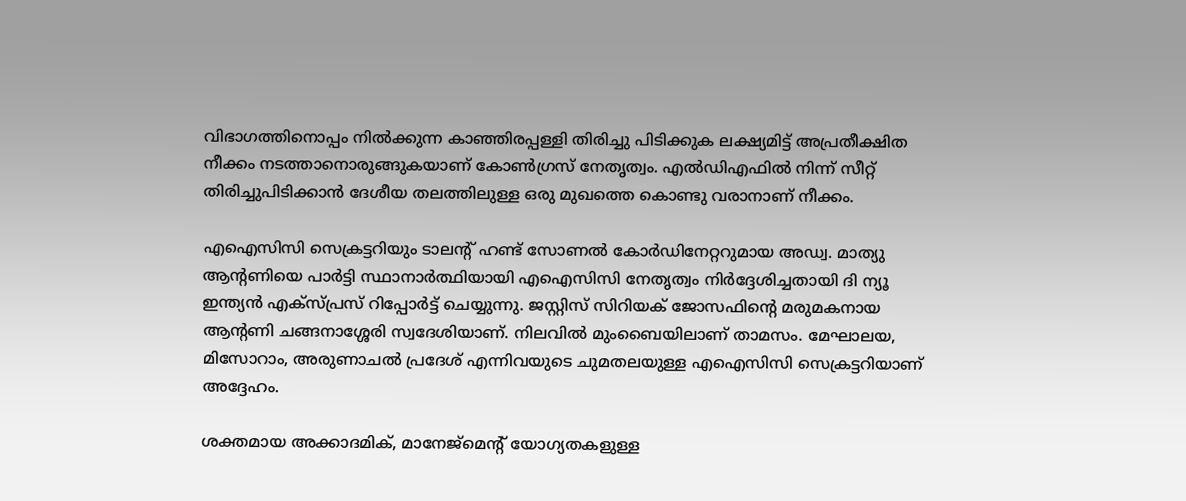വിഭാഗത്തിനൊപ്പം നില്‍ക്കുന്ന കാഞ്ഞിരപ്പള്ളി തിരിച്ചു പിടിക്കുക ലക്ഷ്യമിട്ട് അപ്രതീക്ഷിത നീക്കം നടത്താനൊരുങ്ങുകയാണ് കോണ്‍ഗ്രസ് നേതൃത്വം. എല്‍ഡിഎഫില്‍ നിന്ന് സീറ്റ് തിരിച്ചുപിടിക്കാന്‍ ദേശീയ തലത്തിലുള്ള ഒരു മുഖത്തെ കൊണ്ടു വരാനാണ് നീക്കം.

എഐസിസി സെക്രട്ടറിയും ടാലന്റ് ഹണ്ട് സോണല്‍ കോര്‍ഡിനേറ്ററുമായ അഡ്വ. മാത്യു ആന്റണിയെ പാര്‍ട്ടി സ്ഥാനാര്‍ത്ഥിയായി എഐസിസി നേതൃത്വം നിര്‍ദ്ദേശിച്ചതായി ദി ന്യൂ ഇന്ത്യന്‍ എക്‌സ്പ്രസ് റിപ്പോര്‍ട്ട് ചെയ്യുന്നു. ജസ്റ്റിസ് സിറിയക് ജോസഫിന്റെ മരുമകനായ ആന്റണി ചങ്ങനാശ്ശേരി സ്വദേശിയാണ്. നിലവില്‍ മുംബൈയിലാണ് താമസം. മേഘാലയ, മിസോറാം, അരുണാചല്‍ പ്രദേശ് എന്നിവയുടെ ചുമതലയുള്ള എഐസിസി സെക്രട്ടറിയാണ് അദ്ദേഹം.

ശക്തമായ അക്കാദമിക്, മാനേജ്മെന്റ് യോഗ്യതകളുള്ള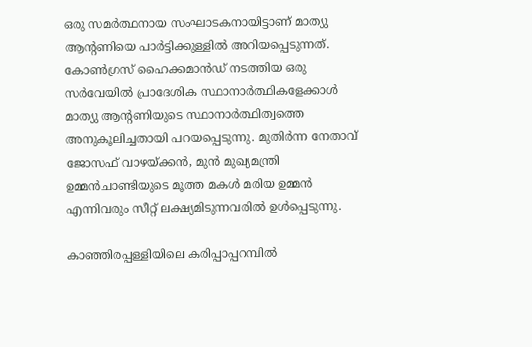ഒരു സമര്‍ത്ഥനായ സംഘാടകനായിട്ടാണ് മാത്യു ആന്റണിയെ പാര്‍ട്ടിക്കുള്ളില്‍ അറിയപ്പെടുന്നത്. കോണ്‍ഗ്രസ് ഹൈക്കമാന്‍ഡ് നടത്തിയ ഒരു സര്‍വേയില്‍ പ്രാദേശിക സ്ഥാനാര്‍ത്ഥികളേക്കാള്‍ മാത്യു ആന്റണിയുടെ സ്ഥാനാര്‍ത്ഥിത്വത്തെ അനുകൂലിച്ചതായി പറയപ്പെടുന്നു. മുതിര്‍ന്ന നേതാവ് ജോസഫ് വാഴയ്ക്കന്‍, മുന്‍ മുഖ്യമന്ത്രി ഉമ്മന്‍ചാണ്ടിയുടെ മൂത്ത മകള്‍ മരിയ ഉമ്മന്‍ എന്നിവരും സീറ്റ് ലക്ഷ്യമിടുന്നവരില്‍ ഉള്‍പ്പെടുന്നു.

കാഞ്ഞിരപ്പള്ളിയിലെ കരിപ്പാപ്പറമ്പില്‍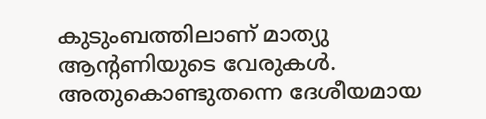കുടുംബത്തിലാണ് മാത്യു ആന്റണിയുടെ വേരുകള്‍. അതുകൊണ്ടുതന്നെ ദേശീയമായ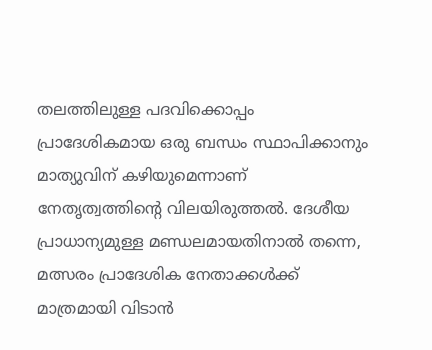തലത്തിലുള്ള പദവിക്കൊപ്പം പ്രാദേശികമായ ഒരു ബന്ധം സ്ഥാപിക്കാനും മാത്യുവിന് കഴിയുമെന്നാണ് നേതൃത്വത്തിന്റെ വിലയിരുത്തല്‍. ദേശീയ പ്രാധാന്യമുള്ള മണ്ഡലമായതിനാല്‍ തന്നെ, മത്സരം പ്രാദേശിക നേതാക്കള്‍ക്ക് മാത്രമായി വിടാന്‍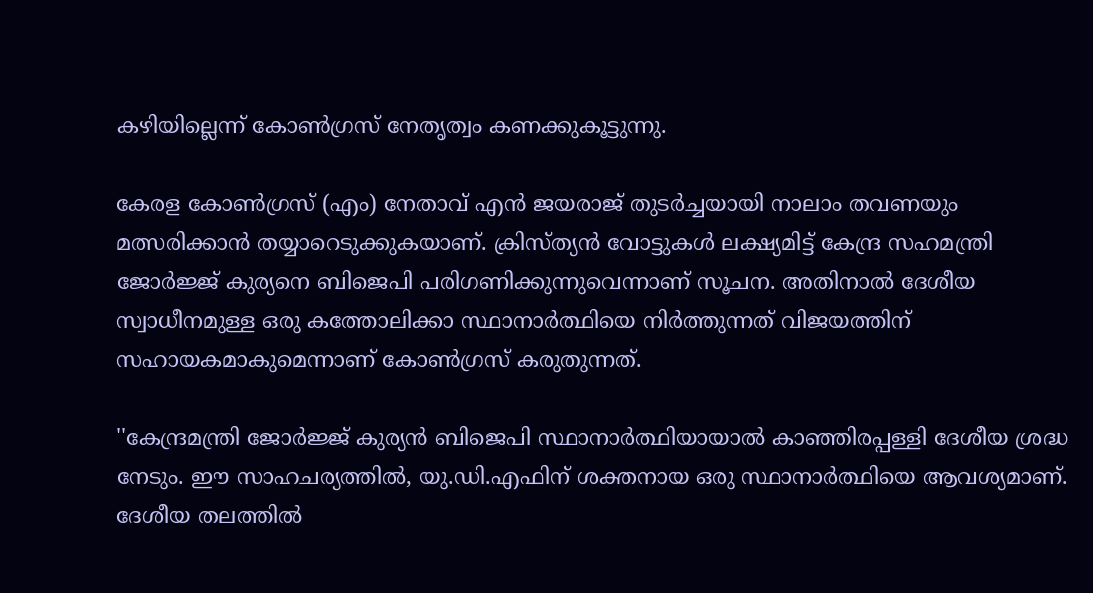കഴിയില്ലെന്ന് കോണ്‍ഗ്രസ് നേതൃത്വം കണക്കുകൂട്ടുന്നു.

കേരള കോണ്‍ഗ്രസ് (എം) നേതാവ് എന്‍ ജയരാജ് തുടര്‍ച്ചയായി നാലാം തവണയും മത്സരിക്കാന്‍ തയ്യാറെടുക്കുകയാണ്. ക്രിസ്ത്യന്‍ വോട്ടുകള്‍ ലക്ഷ്യമിട്ട് കേന്ദ്ര സഹമന്ത്രി ജോര്‍ജ്ജ് കുര്യനെ ബിജെപി പരിഗണിക്കുന്നുവെന്നാണ് സൂചന. അതിനാല്‍ ദേശീയ സ്വാധീനമുള്ള ഒരു കത്തോലിക്കാ സ്ഥാനാര്‍ത്ഥിയെ നിര്‍ത്തുന്നത് വിജയത്തിന് സഹായകമാകുമെന്നാണ് കോണ്‍ഗ്രസ് കരുതുന്നത്.

''കേന്ദ്രമന്ത്രി ജോര്‍ജ്ജ് കുര്യന്‍ ബിജെപി സ്ഥാനാര്‍ത്ഥിയായാല്‍ കാഞ്ഞിരപ്പള്ളി ദേശീയ ശ്രദ്ധ നേടും. ഈ സാഹചര്യത്തില്‍, യു.ഡി.എഫിന് ശക്തനായ ഒരു സ്ഥാനാര്‍ത്ഥിയെ ആവശ്യമാണ്. ദേശീയ തലത്തില്‍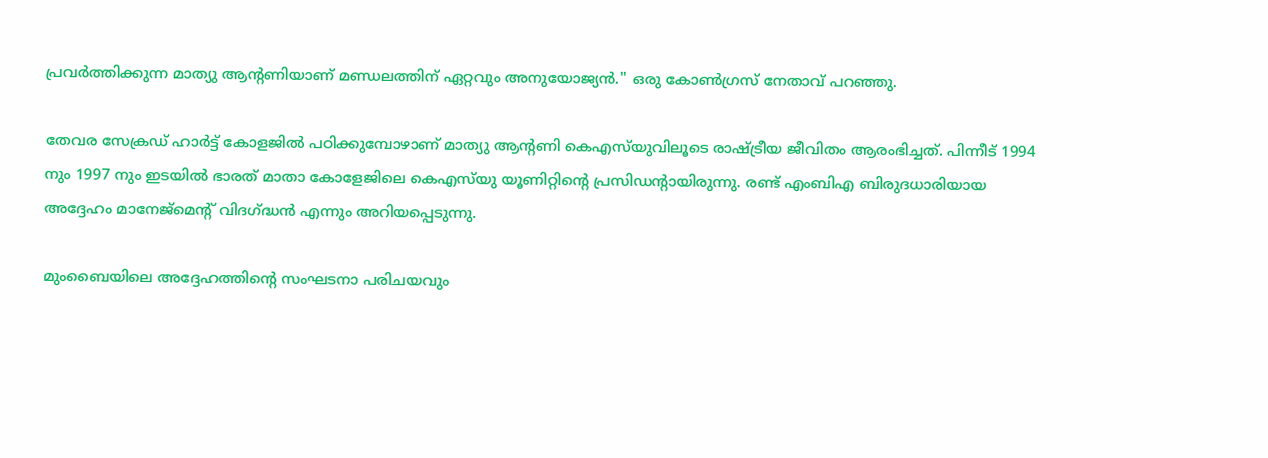പ്രവര്‍ത്തിക്കുന്ന മാത്യു ആന്റണിയാണ് മണ്ഡലത്തിന് ഏറ്റവും അനുയോജ്യന്‍.'' ഒരു കോണ്‍ഗ്രസ് നേതാവ് പറഞ്ഞു.

തേവര സേക്രഡ് ഹാര്‍ട്ട് കോളജില്‍ പഠിക്കുമ്പോഴാണ് മാത്യു ആന്റണി കെഎസ്‌യുവിലൂടെ രാഷ്ട്രീയ ജീവിതം ആരംഭിച്ചത്. പിന്നീട് 1994 നും 1997 നും ഇടയില്‍ ഭാരത് മാതാ കോളേജിലെ കെഎസ്‌യു യൂണിറ്റിന്റെ പ്രസിഡന്റായിരുന്നു. രണ്ട് എംബിഎ ബിരുദധാരിയായ അദ്ദേഹം മാനേജ്‌മെന്റ് വിദഗ്ദ്ധന്‍ എന്നും അറിയപ്പെടുന്നു.

മുംബൈയിലെ അദ്ദേഹത്തിന്റെ സംഘടനാ പരിചയവും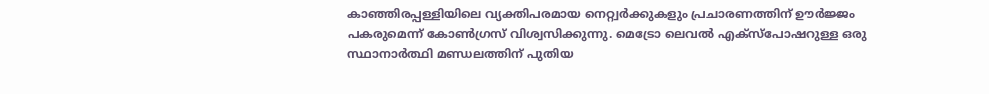കാഞ്ഞിരപ്പള്ളിയിലെ വ്യക്തിപരമായ നെറ്റ്വര്‍ക്കുകളും പ്രചാരണത്തിന് ഊര്‍ജ്ജം പകരുമെന്ന് കോണ്‍ഗ്രസ് വിശ്വസിക്കുന്നു. മെട്രോ ലെവല്‍ എക്‌സ്‌പോഷറുള്ള ഒരു സ്ഥാനാര്‍ത്ഥി മണ്ഡലത്തിന് പുതിയ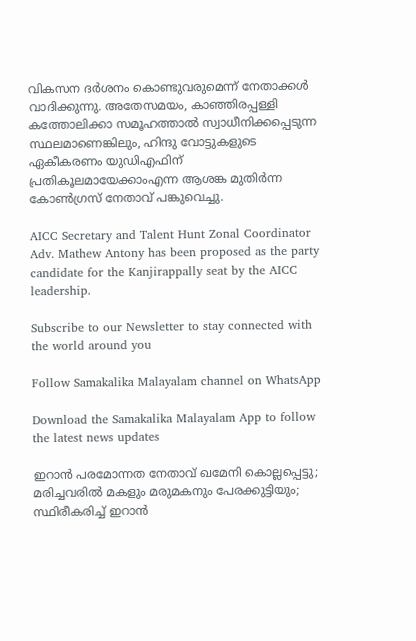വികസന ദര്‍ശനം കൊണ്ടുവരുമെന്ന് നേതാക്കള്‍ വാദിക്കുന്നു. അതേസമയം, കാഞ്ഞിരപ്പള്ളി കത്തോലിക്കാ സമൂഹത്താല്‍ സ്വാധീനിക്കപ്പെടുന്ന സ്ഥലമാണെങ്കിലും, ഹിന്ദു വോട്ടുകളുടെ ഏകീകരണം യുഡിഎഫിന് പ്രതികൂലമായേക്കാംഎന്ന ആശങ്ക മുതിര്‍ന്ന കോണ്‍ഗ്രസ് നേതാവ് പങ്കുവെച്ചു.

AICC Secretary and Talent Hunt Zonal Coordinator Adv. Mathew Antony has been proposed as the party candidate for the Kanjirappally seat by the AICC leadership.

Subscribe to our Newsletter to stay connected with the world around you

Follow Samakalika Malayalam channel on WhatsApp

Download the Samakalika Malayalam App to follow the latest news updates

ഇറാന്‍ പരമോന്നത നേതാവ് ഖമേനി കൊല്ലപ്പെട്ടു; മരിച്ചവരിൽ മകളും മരുമകനും പേരക്കുട്ടിയും; സ്ഥിരീകരിച്ച് ഇറാന്‍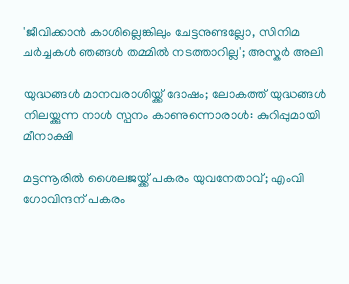'ജീവിക്കാൻ ‌കാശില്ലെങ്കിലും ചേട്ടനുണ്ടല്ലോ, സിനിമ ചർച്ചകൾ ഞങ്ങൾ‌ തമ്മിൽ നടത്താറില്ല'; അസ്കർ അലി

യുദ്ധങ്ങള്‍ മാനവരാശിയ്ക്ക് ദോഷം; ലോകത്ത് യുദ്ധങ്ങള്‍ നിലയ്ക്കുന്ന നാള്‍ സ്പനം കാണുന്നൊരാള്‍: കുറിപ്പുമായി മീനാക്ഷി

മട്ടന്നൂരില്‍ ശൈലജയ്ക്ക് പകരം യുവനേതാവ്; എംവി ഗോവിന്ദന് പകരം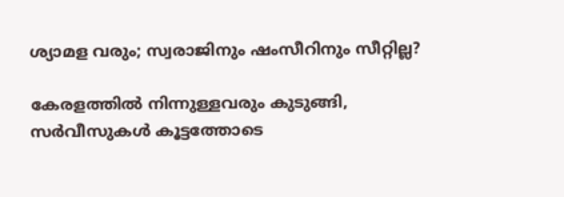ശ്യാമള വരും; സ്വരാജിനും ഷംസീറിനും സീറ്റില്ല?

കേരളത്തിൽ നിന്നുള്ളവരും കുടുങ്ങി, സർവീസുകൾ കൂട്ടത്തോടെ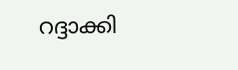റദ്ദാക്കി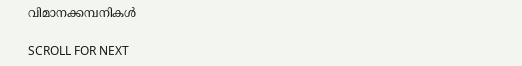വിമാനക്കമ്പനികൾ

SCROLL FOR NEXT